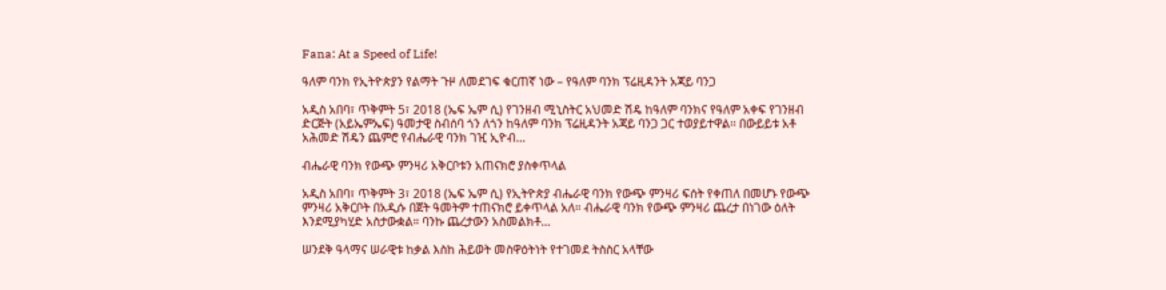Fana: At a Speed of Life!

ዓለም ባንክ የኢትዮጵያን የልማት ጉዞ ለመደገፍ ቁርጠኛ ነው – የዓለም ባንክ ፕሬዚዳንት አጃይ ባንጋ

አዲስ አበባ፣ ጥቅምት 5፣ 2018 (ኤፍ ኤም ሲ) የገንዘብ ሚኒስትር አህመድ ሽዴ ከዓለም ባንክና የዓለም አቀፍ የገንዘብ ድርጅት (አይኤምኤፍ) ዓመታዊ ስብሰባ ጎን ለጎን ከዓለም ባንክ ፕሬዚዳንት አጃይ ባንጋ ጋር ተወያይተዋል፡፡ በውይይቱ አቶ አሕመድ ሽዴን ጨምሮ የብሔራዊ ባንክ ገዢ ኢዮብ…

ብሔራዊ ባንክ የውጭ ምንዛሪ አቅርቦቱን አጠናክሮ ያስቀጥላል

አዲስ አበባ፣ ጥቅምት 3፣ 2018 (ኤፍ ኤም ሲ) የኢትዮጵያ ብሔራዊ ባንክ የውጭ ምንዛሪ ፍሰት የቀጠለ በመሆኑ የውጭ ምንዛሪ አቅርቦት በአዲሱ በጀት ዓመትም ተጠናክሮ ይቀጥላል አለ። ብሔራዊ ባንክ የውጭ ምንዛሪ ጨረታ በነገው ዕለት እንደሚያካሂድ አስታውቋል። ባንኩ ጨረታውን አስመልክቶ…

ሠንደቅ ዓላማና ሠራዊቱ ከቃል እስከ ሕይወት መስዋዕትነት የተገመደ ትስስር አላቸው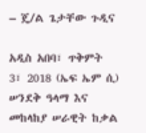– ጄ/ል ጌታቸው ጉዲና

አዲስ አበባ፣ ጥቅምት 3፣ 2018 (ኤፍ ኤም ሲ) ሠንደቅ ዓላማ እና መከላከያ ሠራዊት ከቃል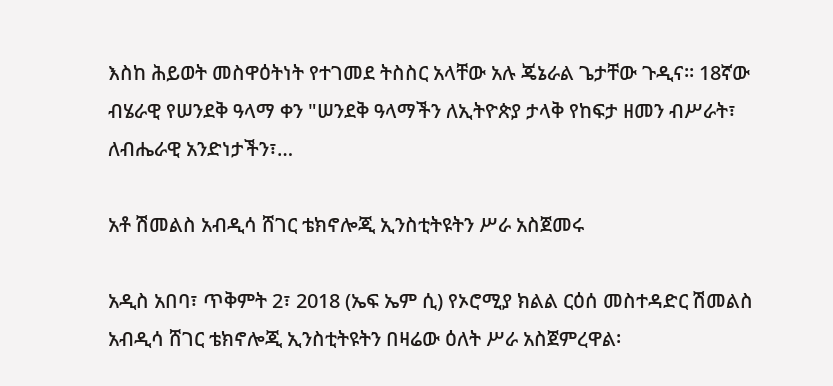እስከ ሕይወት መስዋዕትነት የተገመደ ትስስር አላቸው አሉ ጄኔራል ጌታቸው ጉዲና። 18ኛው ብሄራዊ የሠንደቅ ዓላማ ቀን "ሠንደቅ ዓላማችን ለኢትዮጵያ ታላቅ የከፍታ ዘመን ብሥራት፣ ለብሔራዊ አንድነታችን፣…

አቶ ሽመልስ አብዲሳ ሸገር ቴክኖሎጂ ኢንስቲትዩትን ሥራ አስጀመሩ

አዲስ አበባ፣ ጥቅምት 2፣ 2018 (ኤፍ ኤም ሲ) የኦሮሚያ ክልል ርዕሰ መስተዳድር ሽመልስ አብዲሳ ሸገር ቴክኖሎጂ ኢንስቲትዩትን በዛሬው ዕለት ሥራ አስጀምረዋል፡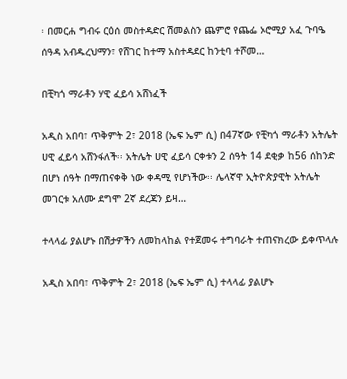፡ በመርሐ ግብሩ ርዕሰ መስተዳድር ሽመልስን ጨምሮ የጨፌ ኦሮሚያ አፈ ጉባዔ ሰዓዳ አብዱረህማን፣ የሸገር ከተማ አስተዳደር ከንቲባ ተሾመ…

በቺካጎ ማራቶን ሃዊ ፈይሳ አሸነፈች

አዲስ አበባ፣ ጥቅምት 2፣ 2018 (ኤፍ ኤም ሲ) በ47ኛው የቺካጎ ማራቶን አትሌት ሀዊ ፈይሳ አሸንፋለች፡፡ አትሌት ሀዊ ፈይሳ ርቀቱን 2 ሰዓት 14 ደቂቃ ከ56 ሰከንድ በሆነ ሰዓት በማጠናቀቅ ነው ቀዳሚ የሆነችው፡፡ ሌላኛዋ ኢትዮጵያዊት አትሌት መገርቱ አለሙ ደግሞ 2ኛ ደረጃን ይዛ…

ተላላፊ ያልሆኑ በሽታዎችን ለመከላከል የተጀመሩ ተግባራት ተጠናክረው ይቀጥላሉ

አዲስ አበባ፣ ጥቅምት 2፣ 2018 (ኤፍ ኤም ሲ) ተላላፊ ያልሆኑ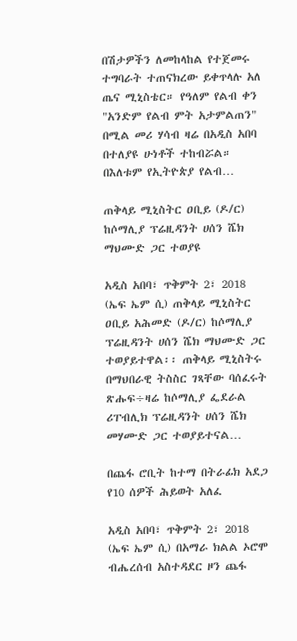በሽታዎችን ለመከላከል የተጀመሩ ተግባራት ተጠናክረው ይቀጥላሉ አለ ጤና ሚኒስቴር። የዓለም የልብ ቀን "አንድም የልብ ምት አታምልጠን" በሚል መሪ ሃሳብ ዛሬ በአዲስ አበባ በተለያዩ ሁነቶች ተከብሯል። በእለቱም የኢትዮጵያ የልብ…

ጠቅላይ ሚኒስትር ዐቢይ (ዶ/ር) ከሶማሊያ ፕሬዚዳንት ሀሰን ሼክ ማህሙድ ጋር ተወያዩ

አዲስ አበባ፣ ጥቅምት 2፣ 2018 (ኤፍ ኤም ሲ) ጠቅላይ ሚኒስትር ዐቢይ አሕመድ (ዶ/ር) ከሶማሊያ ፕሬዚዳንት ሀሰን ሼክ ማህሙድ ጋር ተወያይተዋል፡፡ ጠቅላይ ሚኒስትሩ በማህበራዊ ትስስር ገጻቸው ባሰፈሩት ጽሑፍ÷ዛሬ ከሶማሊያ ፌደራል ሪፐብሊክ ፕሬዚዳንት ሀሰን ሼክ መሃሙድ ጋር ተወያይተናል…

በጨፋ ሮቢት ከተማ በትራፊክ አደጋ የ10 ሰዎች ሕይወት አለፈ

አዲስ አበባ፣ ጥቅምት 2፣ 2018 (ኤፍ ኤም ሲ) በአማራ ክልል ኦሮሞ ብሔረሰብ አስተዳደር ዞን ጨፋ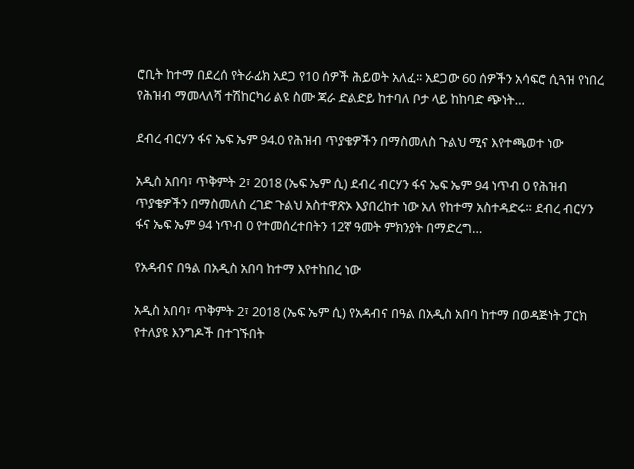ሮቢት ከተማ በደረሰ የትራፊክ አደጋ የ10 ሰዎች ሕይወት አለፈ፡፡ አደጋው 60 ሰዎችን አሳፍሮ ሲጓዝ የነበረ የሕዝብ ማመላለሻ ተሽከርካሪ ልዩ ስሙ ጃራ ድልድይ ከተባለ ቦታ ላይ ከከባድ ጭነት…

ደብረ ብርሃን ፋና ኤፍ ኤም 94.0 የሕዝብ ጥያቄዎችን በማስመለስ ጉልህ ሚና እየተጫወተ ነው

አዲስ አበባ፣ ጥቅምት 2፣ 2018 (ኤፍ ኤም ሲ) ደብረ ብርሃን ፋና ኤፍ ኤም 94 ነጥብ 0 የሕዝብ ጥያቄዎችን በማስመለስ ረገድ ጉልህ አስተዋጽኦ እያበረከተ ነው አለ የከተማ አስተዳድሩ። ደብረ ብርሃን ፋና ኤፍ ኤም 94 ነጥብ 0 የተመሰረተበትን 12ኛ ዓመት ምክንያት በማድረግ…

የአዳብና በዓል በአዲስ አበባ ከተማ እየተከበረ ነው

አዲስ አበባ፣ ጥቅምት 2፣ 2018 (ኤፍ ኤም ሲ) የአዳብና በዓል በአዲስ አበባ ከተማ በወዳጅነት ፓርክ የተለያዩ እንግዶች በተገኙበት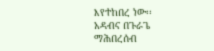እየተከበረ ነው፡፡ አዳብና በጉራጌ ማሕበረሰብ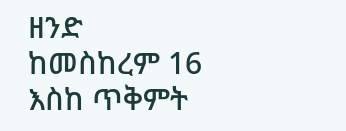ዘንድ ከመስከረም 16 እስከ ጥቅምት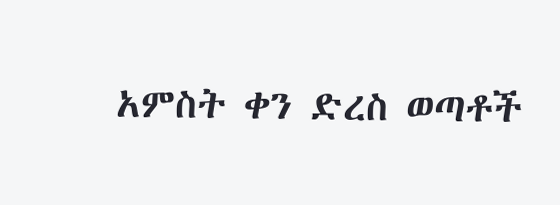አምስት ቀን ድረስ ወጣቶች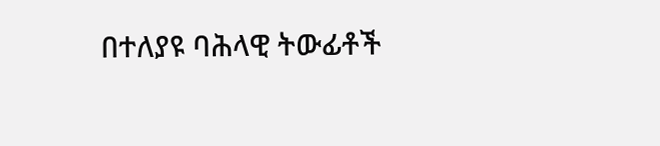በተለያዩ ባሕላዊ ትውፊቶች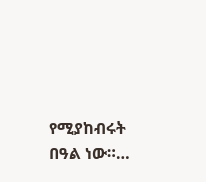የሚያከብሩት በዓል ነው።…